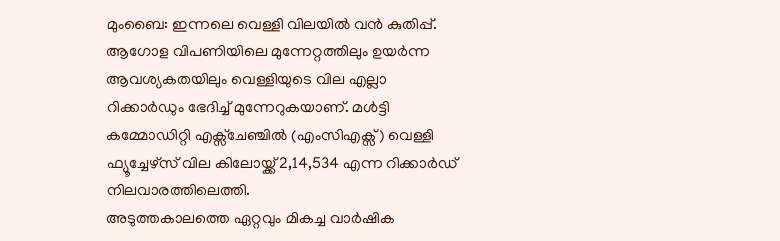മുംബൈ: ഇന്നലെ വെള്ളി വിലയിൽ വൻ കുതിപ്പ്. ആഗോള വിപണിയിലെ മുന്നേറ്റത്തിലും ഉയർന്ന ആവശ്യകതയിലും വെള്ളിയുടെ വില എല്ലാ റിക്കാർഡും ഭേദിച്ച് മുന്നേറുകയാണ്. മൾട്ടി കമ്മോഡിറ്റി എക്സ്ചേഞ്ചിൽ (എംസിഎക്സ്) വെള്ളി ഫ്യൂച്ചേഴ്സ് വില കിലോയ്ക്ക്2,14,534 എന്ന റിക്കാർഡ് നിലവാരത്തിലെത്തി.
അടുത്തകാലത്തെ ഏറ്റവും മികച്ച വാർഷിക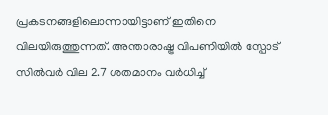പ്രകടനങ്ങളിലൊന്നായിട്ടാണ് ഇതിനെ വിലയിരുത്തുന്നത്. അന്താരാഷ്ട്ര വിപണിയിൽ സ്പോട് സിൽവർ വില 2.7 ശതമാനം വർധിച്ച്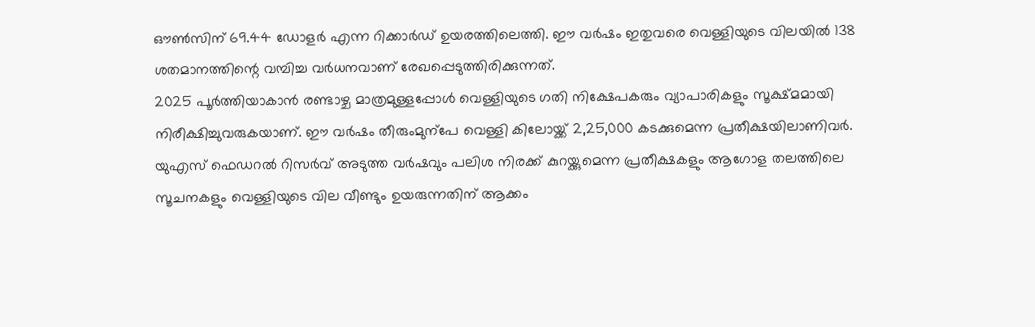ഔൺസിന് 69.44 ഡോളർ എന്ന റിക്കാർഡ് ഉയരത്തിലെത്തി. ഈ വർഷം ഇതുവരെ വെള്ളിയുടെ വിലയിൽ 138 ശതമാനത്തിന്റെ വമ്പിച്ച വർധനവാണ് രേഖപ്പെടുത്തിരിക്കുന്നത്.
2025 പൂർത്തിയാകാൻ രണ്ടാഴ്ച മാത്രമുള്ളപ്പോൾ വെള്ളിയുടെ ഗതി നിക്ഷേപകരും വ്യാപാരികളും സൂക്ഷ്മമായി നിരീക്ഷിച്ചുവരുകയാണ്. ഈ വർഷം തീരുംമുന്പേ വെള്ളി കിലോയ്ക്ക് 2,25,000 കടക്കുമെന്ന പ്രതീക്ഷയിലാണിവർ.
യുഎസ് ഫെഡറൽ റിസർവ് അടുത്ത വർഷവും പലിശ നിരക്ക് കുറയ്ക്കുമെന്ന പ്രതീക്ഷകളും ആഗോള തലത്തിലെ സൂചനകളും വെള്ളിയുടെ വില വീണ്ടും ഉയരുന്നതിന് ആക്കം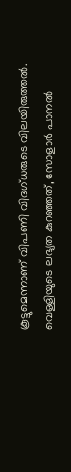കൂട്ടുമെന്നാണ് വിപണി വിദഗ്ധരുടെ വിലയിരുത്തൽ.
വെള്ളിയുടെ ലഭ്യത കുറഞ്ഞത്, സോളാർ പാനൽ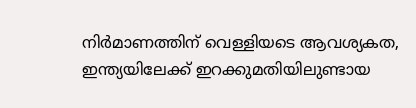നിർമാണത്തിന് വെള്ളിയടെ ആവശ്യകത, ഇന്ത്യയിലേക്ക് ഇറക്കുമതിയിലുണ്ടായ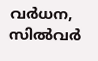വർധന, സിൽവർ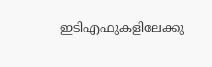ഇടിഎഫുകളിലേക്കു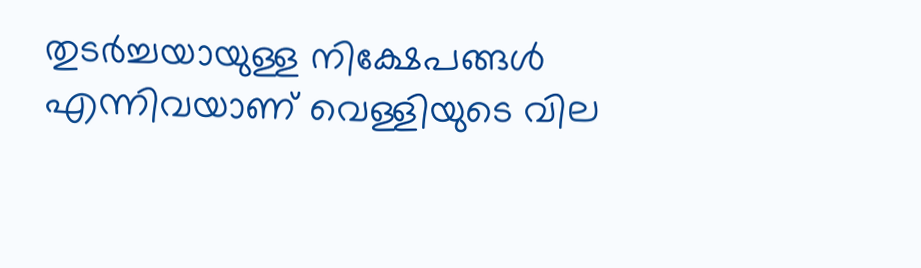തുടർച്ചയായുള്ള നിക്ഷേപങ്ങൾ എന്നിവയാണ് വെള്ളിയുടെ വില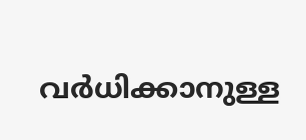വർധിക്കാനുള്ള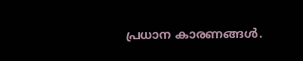പ്രധാന കാരണങ്ങൾ.